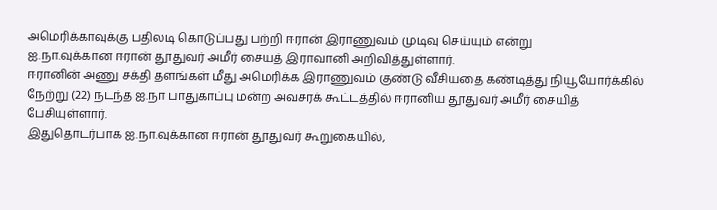அமெரிக்காவுக்கு பதிலடி கொடுப்பது பற்றி ஈரான் இராணுவம் முடிவு செய்யும் என்று
ஐ.நா.வுக்கான ஈரான் தூதுவர் அமீர் சையத் இராவானி அறிவித்துள்ளார்.
ஈரானின் அணு சக்தி தளங்கள் மீது அமெரிக்க இராணுவம் குண்டு வீசியதை கண்டித்து நியூயோர்க்கில் நேற்று (22) நடந்த ஐ.நா பாதுகாப்பு மன்ற அவசரக் கூட்டத்தில் ஈரானிய தூதுவர் அமீர் சையித் பேசியுள்ளார்.
இதுதொடர்பாக ஐ.நா.வுக்கான ஈரான் தூதுவர் கூறுகையில்,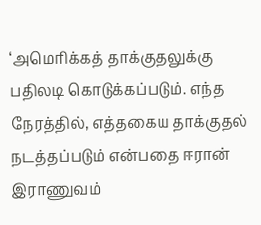‘அமெரிக்கத் தாக்குதலுக்கு பதிலடி கொடுக்கப்படும். எந்த நேரத்தில், எத்தகைய தாக்குதல் நடத்தப்படும் என்பதை ஈரான் இராணுவம்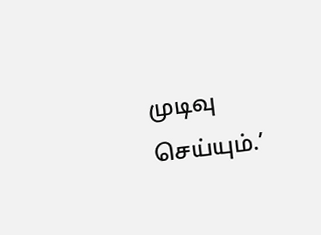முடிவு செய்யும்.’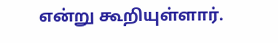என்று கூறியுள்ளார்.